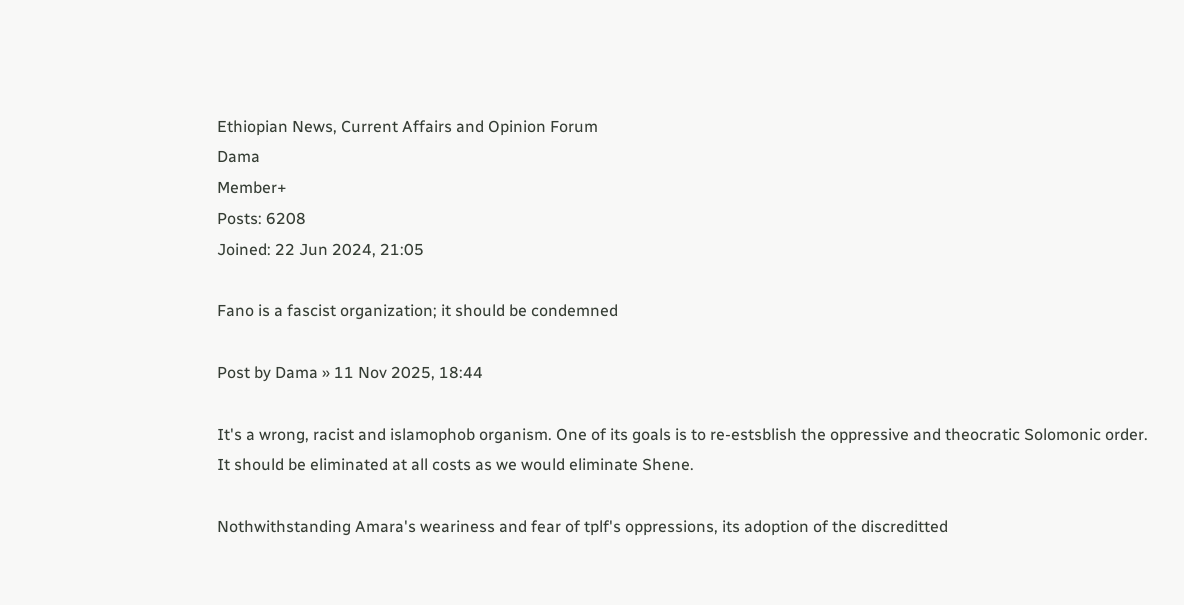Ethiopian News, Current Affairs and Opinion Forum
Dama
Member+
Posts: 6208
Joined: 22 Jun 2024, 21:05

Fano is a fascist organization; it should be condemned

Post by Dama » 11 Nov 2025, 18:44

It's a wrong, racist and islamophob organism. One of its goals is to re-estsblish the oppressive and theocratic Solomonic order. It should be eliminated at all costs as we would eliminate Shene.

Nothwithstanding Amara's weariness and fear of tplf's oppressions, its adoption of the discreditted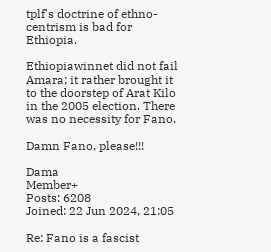tplf's doctrine of ethno-centrism is bad for Ethiopia.

Ethiopiawinnet did not fail Amara; it rather brought it to the doorstep of Arat Kilo in the 2005 election. There was no necessity for Fano.

Damn Fano, please!!!

Dama
Member+
Posts: 6208
Joined: 22 Jun 2024, 21:05

Re: Fano is a fascist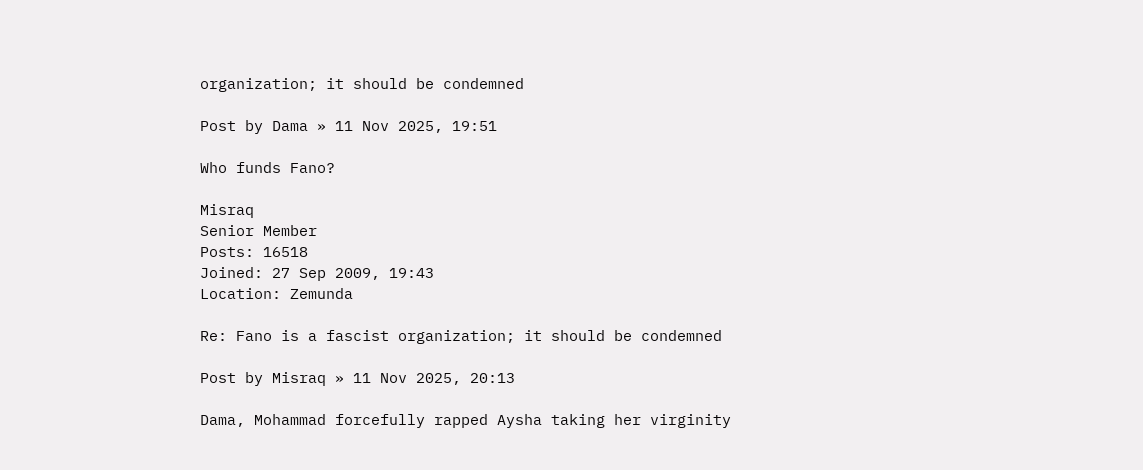organization; it should be condemned

Post by Dama » 11 Nov 2025, 19:51

Who funds Fano?

Misraq
Senior Member
Posts: 16518
Joined: 27 Sep 2009, 19:43
Location: Zemunda

Re: Fano is a fascist organization; it should be condemned

Post by Misraq » 11 Nov 2025, 20:13

Dama, Mohammad forcefully rapped Aysha taking her virginity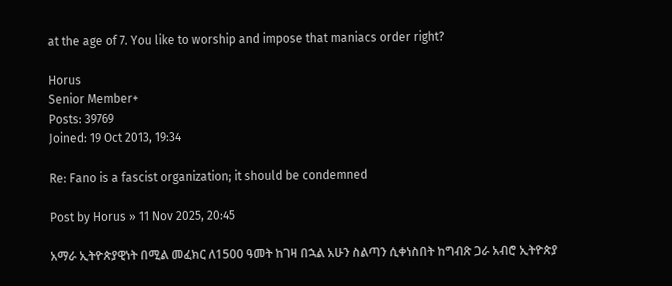at the age of 7. You like to worship and impose that maniacs order right?

Horus
Senior Member+
Posts: 39769
Joined: 19 Oct 2013, 19:34

Re: Fano is a fascist organization; it should be condemned

Post by Horus » 11 Nov 2025, 20:45

አማራ ኢትዮጵያዊነት በሚል መፈክር ለ1500 ዓመት ከገዛ በኋል አሁን ስልጣን ሲቀነስበት ከግብጽ ጋራ አብሮ ኢትዮጵያ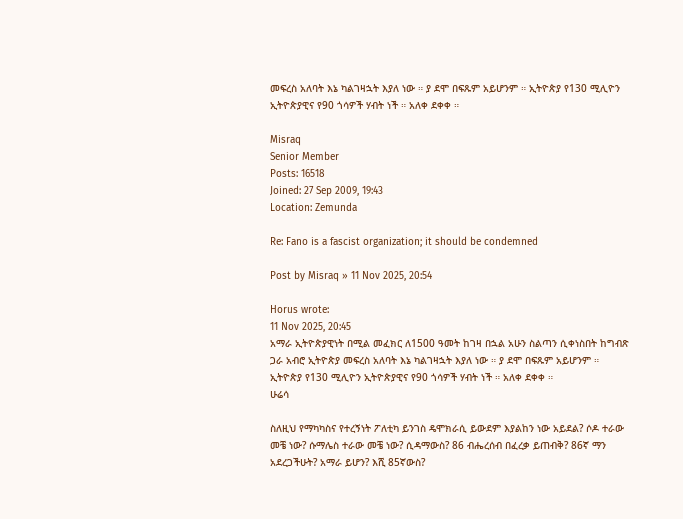መፍረስ አለባት እኔ ካልገዛኋት እያለ ነው ። ያ ደሞ በፍጹም አይሆንም ። ኢትዮጵያ የ130 ሚሊዮን ኢትዮጵያዊና የ90 ጎሳዎች ሃብት ነች ። አለቀ ደቀቀ ።

Misraq
Senior Member
Posts: 16518
Joined: 27 Sep 2009, 19:43
Location: Zemunda

Re: Fano is a fascist organization; it should be condemned

Post by Misraq » 11 Nov 2025, 20:54

Horus wrote:
11 Nov 2025, 20:45
አማራ ኢትዮጵያዊነት በሚል መፈክር ለ1500 ዓመት ከገዛ በኋል አሁን ስልጣን ሲቀነስበት ከግብጽ ጋራ አብሮ ኢትዮጵያ መፍረስ አለባት እኔ ካልገዛኋት እያለ ነው ። ያ ደሞ በፍጹም አይሆንም ። ኢትዮጵያ የ130 ሚሊዮን ኢትዮጵያዊና የ90 ጎሳዎች ሃብት ነች ። አለቀ ደቀቀ ።
ሁሬሳ

ስለዚህ የማካካስና የተረኝነት ፖለቲካ ይንገስ ዴሞክራሲ ይውደም እያልከን ነው አይደል? ሶዶ ተራው መቼ ነው? ሱማሌስ ተራው መቼ ነው? ሲዳማውስ? 86 ብሔረሰብ በፈረቃ ይጠብቅ? 86ኛ ማን አደረጋችሁት? አማራ ይሆን? እሺ 85ኛውስ?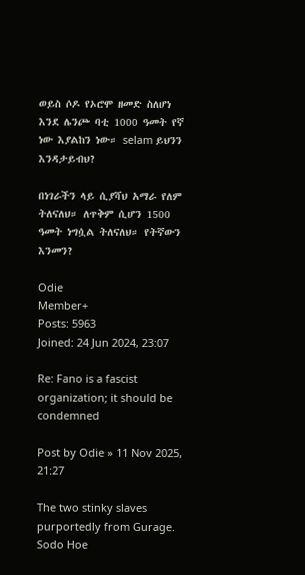ወይስ ሶዶ የኦሮሞ ዘመድ ስለሆነ እንደ ሌንጮ ባቲ 1000 ዓመት የኛ ነው እያልከን ነው። selam ይህንን እንዳታይብህ?

በነገራችን ላይ ሲያሻህ አማራ የለም ትለናለህ። ለጥቅም ሲሆን 1500 ዓመት ነግሷል ትለናለህ። የትኛውን እንመን?

Odie
Member+
Posts: 5963
Joined: 24 Jun 2024, 23:07

Re: Fano is a fascist organization; it should be condemned

Post by Odie » 11 Nov 2025, 21:27

The two stinky slaves purportedly from Gurage. Sodo Hoe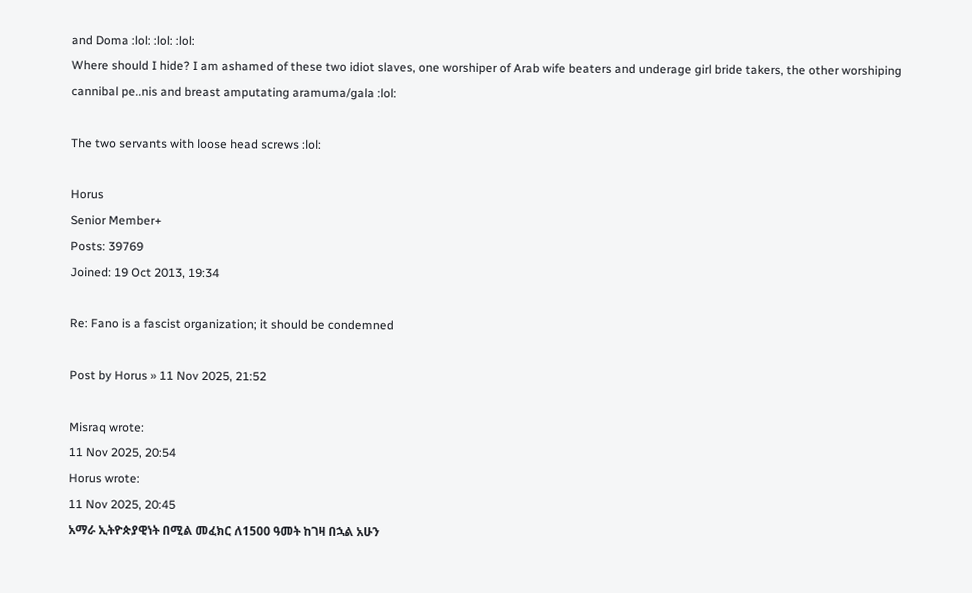and Doma :lol: :lol: :lol:
Where should I hide? I am ashamed of these two idiot slaves, one worshiper of Arab wife beaters and underage girl bride takers, the other worshiping cannibal pe..nis and breast amputating aramuma/gala :lol:

The two servants with loose head screws :lol:

Horus
Senior Member+
Posts: 39769
Joined: 19 Oct 2013, 19:34

Re: Fano is a fascist organization; it should be condemned

Post by Horus » 11 Nov 2025, 21:52

Misraq wrote:
11 Nov 2025, 20:54
Horus wrote:
11 Nov 2025, 20:45
አማራ ኢትዮጵያዊነት በሚል መፈክር ለ1500 ዓመት ከገዛ በኋል አሁን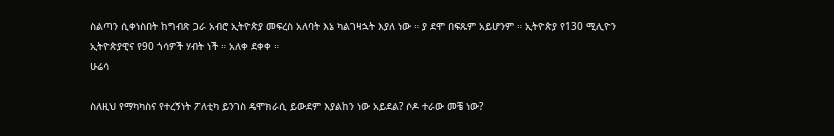ስልጣን ሲቀነስበት ከግብጽ ጋራ አብሮ ኢትዮጵያ መፍረስ አለባት እኔ ካልገዛኋት እያለ ነው ። ያ ደሞ በፍጹም አይሆንም ። ኢትዮጵያ የ130 ሚሊዮን ኢትዮጵያዊና የ90 ጎሳዎች ሃብት ነች ። አለቀ ደቀቀ ።
ሁሬሳ

ስለዚህ የማካካስና የተረኝነት ፖለቲካ ይንገስ ዴሞክራሲ ይውደም እያልከን ነው አይደል? ሶዶ ተራው መቼ ነው?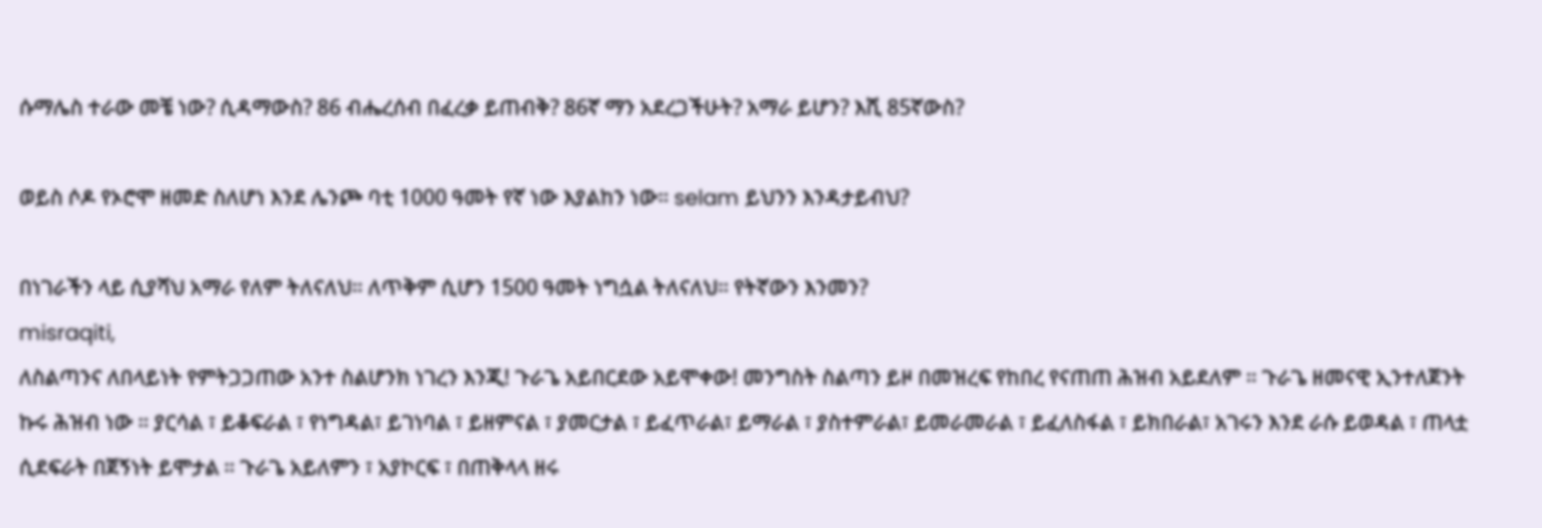ሱማሌስ ተራው መቼ ነው? ሲዳማውስ? 86 ብሔረሰብ በፈረቃ ይጠብቅ? 86ኛ ማን አደረጋችሁት? አማራ ይሆን? እሺ 85ኛውስ?

ወይስ ሶዶ የኦሮሞ ዘመድ ስለሆነ እንደ ሌንጮ ባቲ 1000 ዓመት የኛ ነው እያልከን ነው። selam ይህንን እንዳታይብህ?

በነገራችን ላይ ሲያሻህ አማራ የለም ትለናለህ። ለጥቅም ሲሆን 1500 ዓመት ነግሷል ትለናለህ። የትኛውን እንመን?
misraqiti,
ለስልጣንና ለበላይነት የምትጋጋጠው አንተ ስልሆንክ ነገረን እንጂ! ጉራጌ አይበርደው አይሞቀው! መንግስት ስልጣን ይዞ በመዝረፍ የከበረ የናጠጠ ሕዝብ አይደለም ። ጉራጌ ዘመናዊ ኢንተለጀንት ኩሩ ሕዝብ ነው ። ያርሳል ፣ ይቆፍራል ፣ የነግዳል፣ ይገነባል ፣ ይዘምናል ፣ ያመርታል ፣ ይፈጥራል፣ ይማራል ፣ ያስተምራል፣ ይመራመራል ፣ ይፈለስፋል ፣ ይክበራል፣ አገሩን እንደ ራሱ ይወዳል ፣ ጠላቷ ሲደፍራት በጀኝነት ይሞታል ። ጉራጌ አይለምን ፣ አያኮርፍ ፣ በጠቅላላ ዘሩ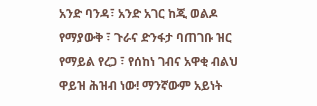አንድ ባንዳ፣ አንድ አገር ከጂ ወልዶ የማያውቅ ፣ ጉራና ድንፋታ ባጠገቡ ዝር የማይል የረጋ ፣ የሰከነ ገብና አዋቂ ብልህ ዋይዝ ሕዝብ ነው! ማንኛውም አይነት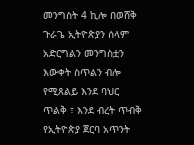መንግስት 4 ኪሎ በወሸቅ ጉራጌ ኢትዮጵያን ሰላም አድርግልን መንግስቷን እውቀት ስጥልን ብሎ የሚጸልይ እንደ ባህር ጥልቅ ፣ እንደ ብረት ጥብቅ የኢትዮጵያ ጀርባ አጥንት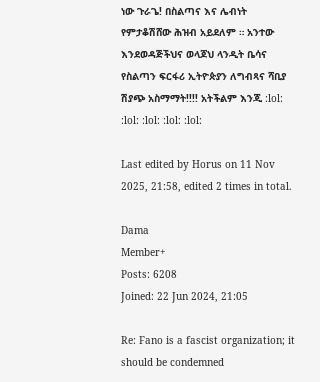ነው ጉራጌ! በስልጣና እና ሌብነት የምታቆሽሸው ሕዝብ አይደለም ። አንተው እንደወዳጅችህና ወላጆህ ላንዲት ቤሳና የስልጣን ፍርፋሪ ኢትዮጵያን ለግብጻና ሻቢያ ሽያጭ አስማማት!!!! አትችልም እንጂ :lol: :lol: :lol: :lol: :lol:

Last edited by Horus on 11 Nov 2025, 21:58, edited 2 times in total.

Dama
Member+
Posts: 6208
Joined: 22 Jun 2024, 21:05

Re: Fano is a fascist organization; it should be condemned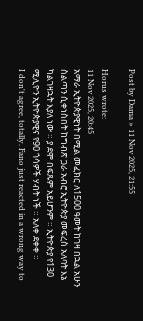Post by Dama » 11 Nov 2025, 21:55

Horus wrote:
11 Nov 2025, 20:45
አማራ ኢትዮጵያዊነት በሚል መፈክር ለ1500 ዓመት ከገዛ በኋል አሁን ስልጣን ሲቀነስበት ከግብጽ ጋራ አብሮ ኢትዮጵያ መፍረስ አለባት እኔ ካልገዛኋት እያለ ነው ። ያ ደሞ በፍጹም አይሆንም ። ኢትዮጵያ የ130 ሚሊዮን ኢትዮጵያዊና የ90 ጎሳዎች ሃብት ነች ። አለቀ ደቀቀ ።
I don't agree, totally. Fano just reacted in a wrong way to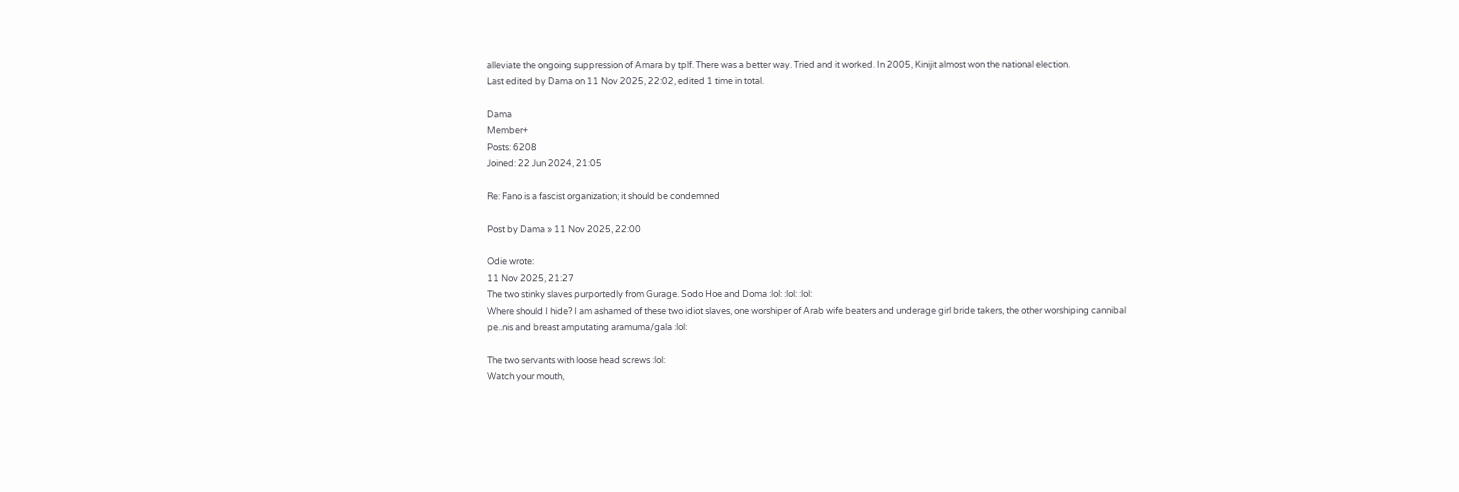alleviate the ongoing suppression of Amara by tplf. There was a better way. Tried and it worked. In 2005, Kinijit almost won the national election.
Last edited by Dama on 11 Nov 2025, 22:02, edited 1 time in total.

Dama
Member+
Posts: 6208
Joined: 22 Jun 2024, 21:05

Re: Fano is a fascist organization; it should be condemned

Post by Dama » 11 Nov 2025, 22:00

Odie wrote:
11 Nov 2025, 21:27
The two stinky slaves purportedly from Gurage. Sodo Hoe and Doma :lol: :lol: :lol:
Where should I hide? I am ashamed of these two idiot slaves, one worshiper of Arab wife beaters and underage girl bride takers, the other worshiping cannibal pe..nis and breast amputating aramuma/gala :lol:

The two servants with loose head screws :lol:
Watch your mouth,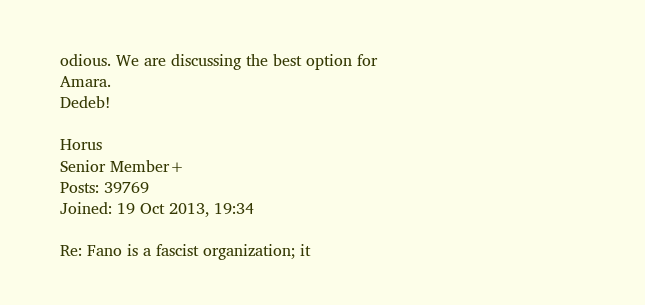odious. We are discussing the best option for Amara.
Dedeb!

Horus
Senior Member+
Posts: 39769
Joined: 19 Oct 2013, 19:34

Re: Fano is a fascist organization; it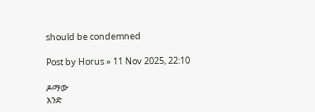should be condemned

Post by Horus » 11 Nov 2025, 22:10

ዶማው
አንድ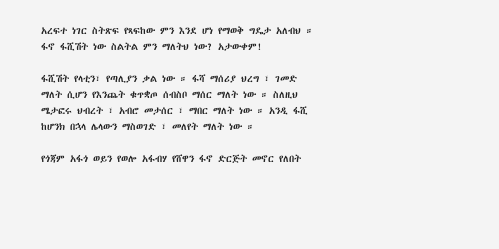አረፍተ ነገር ስትጽፍ የጻፍከው ምን እንደ ሆነ የማወቅ ግዴታ አለብህ ። ፋኖ ፋሺሽት ነው ስልትል ምን ማለትህ ነው? አታውቀም!

ፋሺሽት የላቲን፣ የጣሊያን ቃል ነው ። ፋሻ ማሰሪያ ህረግ ፣ ገመድ ማለት ሲሆን የእንጨት ቁጥቋጦ ሰብስቦ ማሰር ማለት ነው ። ስለዚህ ሜታፎሩ ህብረት ፣ አብሮ መታሰር ፣ ማበር ማለት ነው ። አንዲ ፋሺ ከሆንክ በኋላ ሌላውን ማስወገድ ፣ መለየት ማለት ነው ።

የጎጃም አፋጎ ወይን የወሎ አፋብሃ የሸዋን ፋኖ ድርጅት መኖር የለበት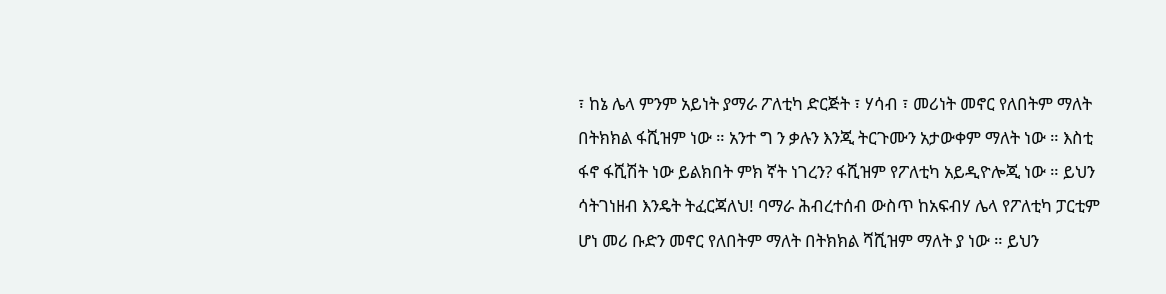፣ ከኔ ሌላ ምንም አይነት ያማራ ፖለቲካ ድርጅት ፣ ሃሳብ ፣ መሪነት መኖር የለበትም ማለት በትክክል ፋሺዝም ነው ። አንተ ግ ን ቃሉን እንጂ ትርጉሙን አታውቀም ማለት ነው ። እስቲ ፋኖ ፋሺሽት ነው ይልክበት ምክ ኛት ነገረን? ፋሺዝም የፖለቲካ አይዲዮሎጂ ነው ። ይህን ሳትገነዘብ እንዴት ትፈርጃለህ! ባማራ ሕብረተሰብ ውስጥ ከአፍብሃ ሌላ የፖለቲካ ፓርቲም ሆነ መሪ ቡድን መኖር የለበትም ማለት በትክክል ሻሺዝም ማለት ያ ነው ። ይህን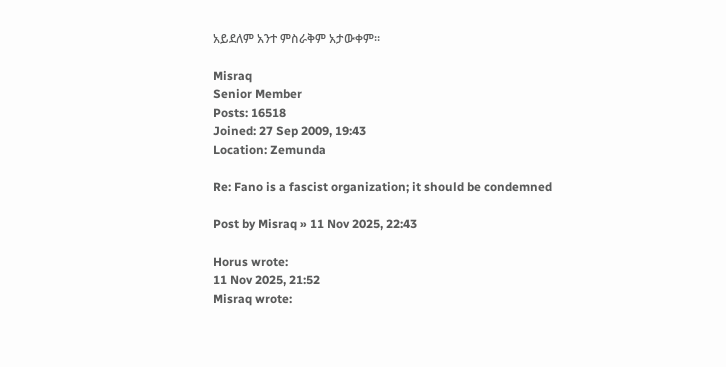አይደለም አንተ ምስራቅም አታውቀም።

Misraq
Senior Member
Posts: 16518
Joined: 27 Sep 2009, 19:43
Location: Zemunda

Re: Fano is a fascist organization; it should be condemned

Post by Misraq » 11 Nov 2025, 22:43

Horus wrote:
11 Nov 2025, 21:52
Misraq wrote: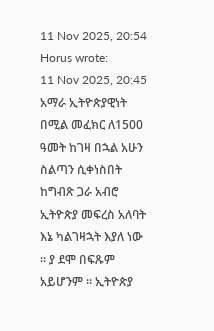11 Nov 2025, 20:54
Horus wrote:
11 Nov 2025, 20:45
አማራ ኢትዮጵያዊነት በሚል መፈክር ለ1500 ዓመት ከገዛ በኋል አሁን ስልጣን ሲቀነስበት ከግብጽ ጋራ አብሮ ኢትዮጵያ መፍረስ አለባት እኔ ካልገዛኋት እያለ ነው ። ያ ደሞ በፍጹም አይሆንም ። ኢትዮጵያ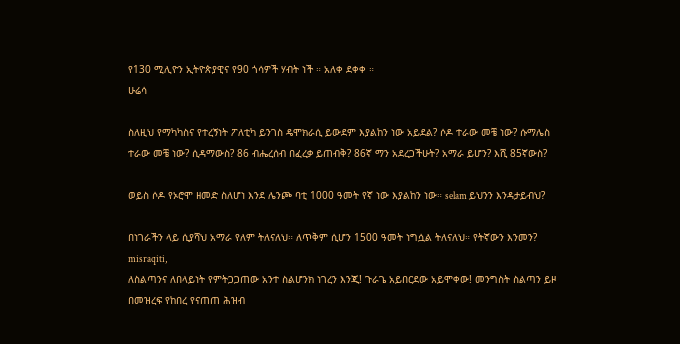የ130 ሚሊዮን ኢትዮጵያዊና የ90 ጎሳዎች ሃብት ነች ። አለቀ ደቀቀ ።
ሁሬሳ

ስለዚህ የማካካስና የተረኝነት ፖለቲካ ይንገስ ዴሞክራሲ ይውደም እያልከን ነው አይደል? ሶዶ ተራው መቼ ነው? ሱማሌስ ተራው መቼ ነው? ሲዳማውስ? 86 ብሔረሰብ በፈረቃ ይጠብቅ? 86ኛ ማን አደረጋችሁት? አማራ ይሆን? እሺ 85ኛውስ?

ወይስ ሶዶ የኦሮሞ ዘመድ ስለሆነ እንደ ሌንጮ ባቲ 1000 ዓመት የኛ ነው እያልከን ነው። selam ይህንን እንዳታይብህ?

በነገራችን ላይ ሲያሻህ አማራ የለም ትለናለህ። ለጥቅም ሲሆን 1500 ዓመት ነግሷል ትለናለህ። የትኛውን እንመን?
misraqiti,
ለስልጣንና ለበላይነት የምትጋጋጠው አንተ ስልሆንክ ነገረን እንጂ! ጉራጌ አይበርደው አይሞቀው! መንግስት ስልጣን ይዞ በመዝረፍ የከበረ የናጠጠ ሕዝብ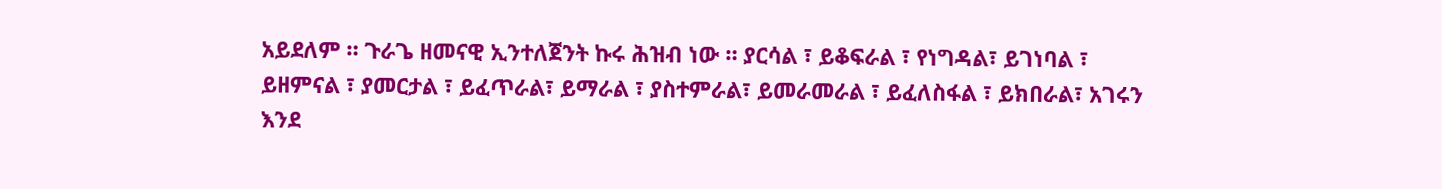አይደለም ። ጉራጌ ዘመናዊ ኢንተለጀንት ኩሩ ሕዝብ ነው ። ያርሳል ፣ ይቆፍራል ፣ የነግዳል፣ ይገነባል ፣ ይዘምናል ፣ ያመርታል ፣ ይፈጥራል፣ ይማራል ፣ ያስተምራል፣ ይመራመራል ፣ ይፈለስፋል ፣ ይክበራል፣ አገሩን እንደ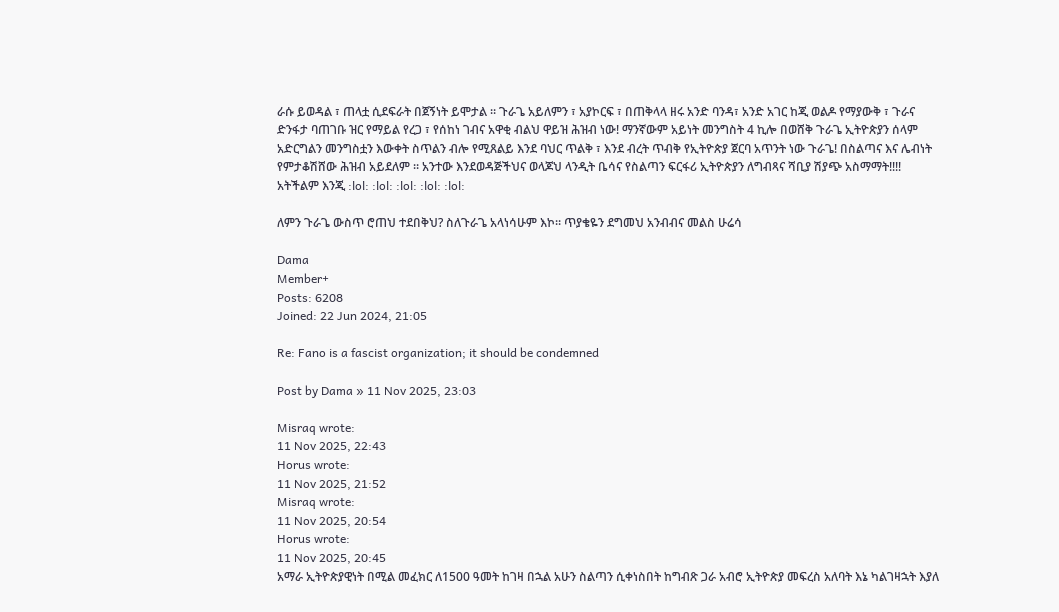ራሱ ይወዳል ፣ ጠላቷ ሲደፍራት በጀኝነት ይሞታል ። ጉራጌ አይለምን ፣ አያኮርፍ ፣ በጠቅላላ ዘሩ አንድ ባንዳ፣ አንድ አገር ከጂ ወልዶ የማያውቅ ፣ ጉራና ድንፋታ ባጠገቡ ዝር የማይል የረጋ ፣ የሰከነ ገብና አዋቂ ብልህ ዋይዝ ሕዝብ ነው! ማንኛውም አይነት መንግስት 4 ኪሎ በወሸቅ ጉራጌ ኢትዮጵያን ሰላም አድርግልን መንግስቷን እውቀት ስጥልን ብሎ የሚጸልይ እንደ ባህር ጥልቅ ፣ እንደ ብረት ጥብቅ የኢትዮጵያ ጀርባ አጥንት ነው ጉራጌ! በስልጣና እና ሌብነት የምታቆሽሸው ሕዝብ አይደለም ። አንተው እንደወዳጅችህና ወላጆህ ላንዲት ቤሳና የስልጣን ፍርፋሪ ኢትዮጵያን ለግብጻና ሻቢያ ሽያጭ አስማማት!!!! አትችልም እንጂ :lol: :lol: :lol: :lol: :lol:

ለምን ጉራጌ ውስጥ ሮጠህ ተደበቅህ? ስለጉራጌ አላነሳሁም እኮ። ጥያቄዬን ደግመህ አንብብና መልስ ሁሬሳ

Dama
Member+
Posts: 6208
Joined: 22 Jun 2024, 21:05

Re: Fano is a fascist organization; it should be condemned

Post by Dama » 11 Nov 2025, 23:03

Misraq wrote:
11 Nov 2025, 22:43
Horus wrote:
11 Nov 2025, 21:52
Misraq wrote:
11 Nov 2025, 20:54
Horus wrote:
11 Nov 2025, 20:45
አማራ ኢትዮጵያዊነት በሚል መፈክር ለ1500 ዓመት ከገዛ በኋል አሁን ስልጣን ሲቀነስበት ከግብጽ ጋራ አብሮ ኢትዮጵያ መፍረስ አለባት እኔ ካልገዛኋት እያለ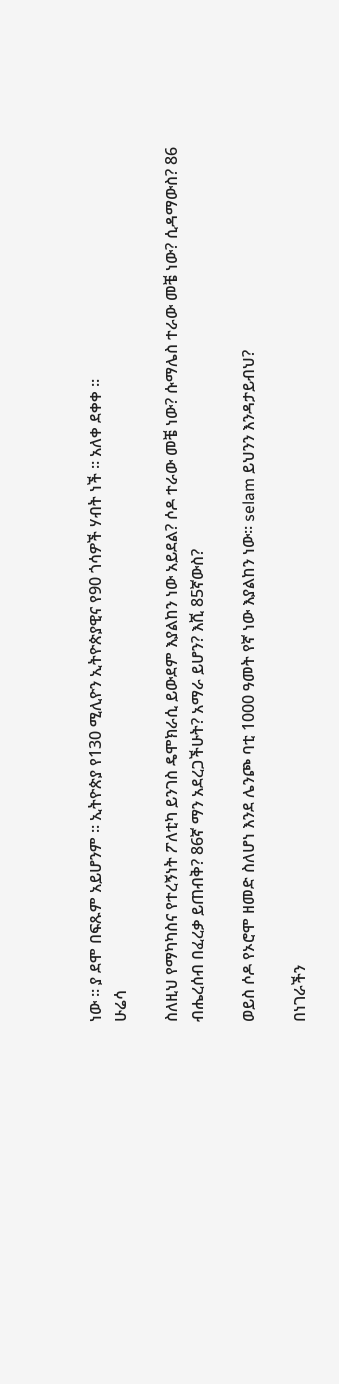ነው ። ያ ደሞ በፍጹም አይሆንም ። ኢትዮጵያ የ130 ሚሊዮን ኢትዮጵያዊና የ90 ጎሳዎች ሃብት ነች ። አለቀ ደቀቀ ።
ሁሬሳ

ስለዚህ የማካካስና የተረኝነት ፖለቲካ ይንገስ ዴሞክራሲ ይውደም እያልከን ነው አይደል? ሶዶ ተራው መቼ ነው? ሱማሌስ ተራው መቼ ነው? ሲዳማውስ? 86 ብሔረሰብ በፈረቃ ይጠብቅ? 86ኛ ማን አደረጋችሁት? አማራ ይሆን? እሺ 85ኛውስ?

ወይስ ሶዶ የኦሮሞ ዘመድ ስለሆነ እንደ ሌንጮ ባቲ 1000 ዓመት የኛ ነው እያልከን ነው። selam ይህንን እንዳታይብህ?

በነገራችን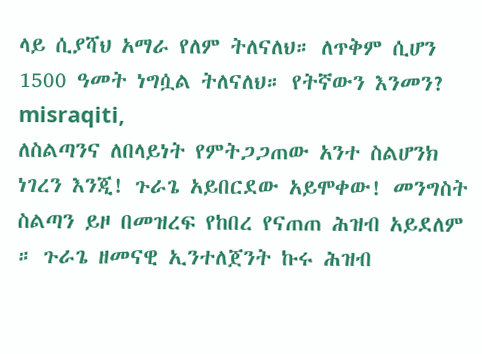ላይ ሲያሻህ አማራ የለም ትለናለህ። ለጥቅም ሲሆን 1500 ዓመት ነግሷል ትለናለህ። የትኛውን እንመን?
misraqiti,
ለስልጣንና ለበላይነት የምትጋጋጠው አንተ ስልሆንክ ነገረን እንጂ! ጉራጌ አይበርደው አይሞቀው! መንግስት ስልጣን ይዞ በመዝረፍ የከበረ የናጠጠ ሕዝብ አይደለም ። ጉራጌ ዘመናዊ ኢንተለጀንት ኩሩ ሕዝብ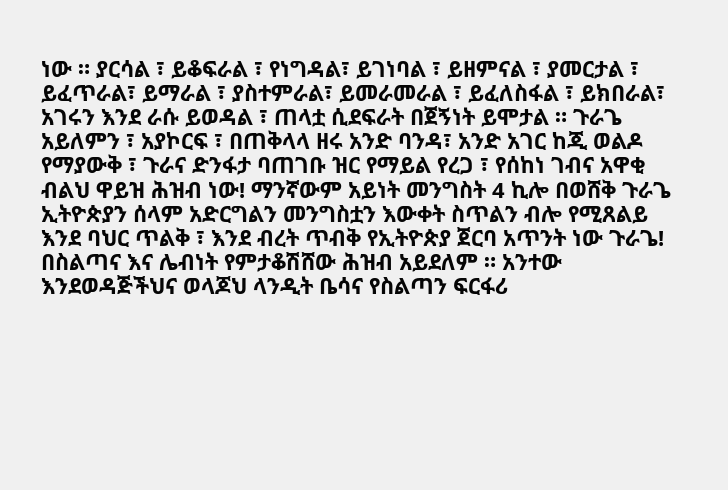ነው ። ያርሳል ፣ ይቆፍራል ፣ የነግዳል፣ ይገነባል ፣ ይዘምናል ፣ ያመርታል ፣ ይፈጥራል፣ ይማራል ፣ ያስተምራል፣ ይመራመራል ፣ ይፈለስፋል ፣ ይክበራል፣ አገሩን እንደ ራሱ ይወዳል ፣ ጠላቷ ሲደፍራት በጀኝነት ይሞታል ። ጉራጌ አይለምን ፣ አያኮርፍ ፣ በጠቅላላ ዘሩ አንድ ባንዳ፣ አንድ አገር ከጂ ወልዶ የማያውቅ ፣ ጉራና ድንፋታ ባጠገቡ ዝር የማይል የረጋ ፣ የሰከነ ገብና አዋቂ ብልህ ዋይዝ ሕዝብ ነው! ማንኛውም አይነት መንግስት 4 ኪሎ በወሸቅ ጉራጌ ኢትዮጵያን ሰላም አድርግልን መንግስቷን እውቀት ስጥልን ብሎ የሚጸልይ እንደ ባህር ጥልቅ ፣ እንደ ብረት ጥብቅ የኢትዮጵያ ጀርባ አጥንት ነው ጉራጌ! በስልጣና እና ሌብነት የምታቆሽሸው ሕዝብ አይደለም ። አንተው እንደወዳጅችህና ወላጆህ ላንዲት ቤሳና የስልጣን ፍርፋሪ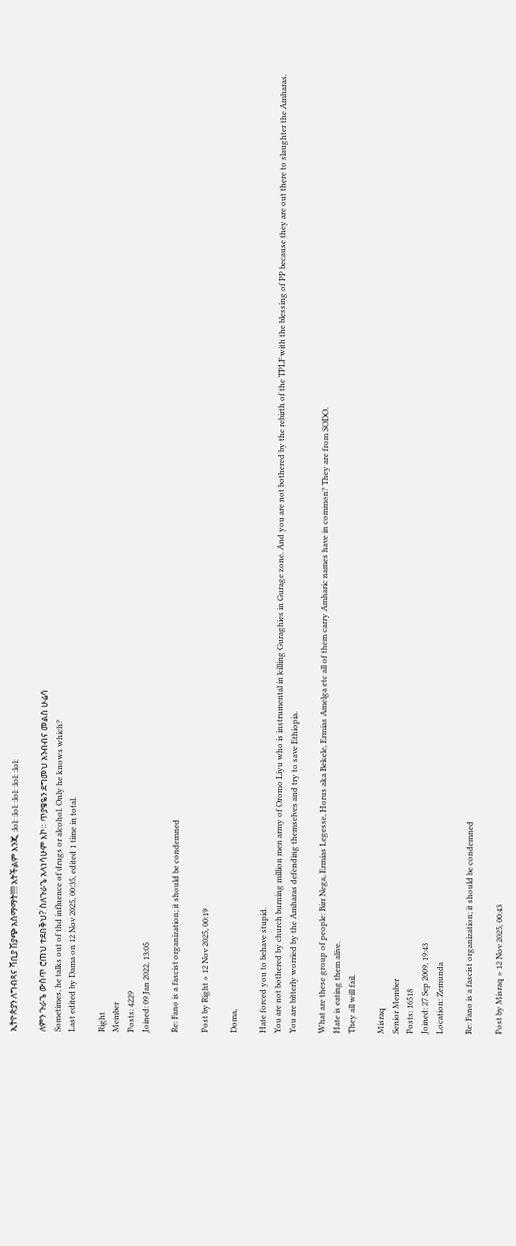ኢትዮጵያን ለግብጻና ሻቢያ ሽያጭ አስማማት!!!! አትችልም እንጂ :lol: :lol: :lol: :lol: :lol:

ለምን ጉራጌ ውስጥ ሮጠህ ተደበቅህ? ስለጉራጌ አላነሳሁም እኮ። ጥያቄዬን ደግመህ አንብብና መልስ ሁሬሳ
Sometimes, he talks out of thd influence of drugs or alcohol. Only he knows which?
Last edited by Dama on 12 Nov 2025, 00:35, edited 1 time in total.

Right
Member
Posts: 4229
Joined: 09 Jan 2022, 13:05

Re: Fano is a fascist organization; it should be condemned

Post by Right » 12 Nov 2025, 00:19

Doma,

Hate forced you to behave stupid.
You are not bothered by church burning million men army of Oromo Liyu who is instrumental in killing Guraghies in Gurage zone. And you are not bothered by the rebirth of the TPLF with the blessing of PP because they are out there to slaughter the Amharas.
You are bitterly worried by the Amharas defending themselves and try to save Ethiopia.

What are these group of people: Birr Nega, Ermias Legesse, Horus aka Bekele, Ermias Amelga etc all of them carry Amharic names have in common? They are from SODO.
Hate is eating them alive.
They all will fail.

Misraq
Senior Member
Posts: 16518
Joined: 27 Sep 2009, 19:43
Location: Zemunda

Re: Fano is a fascist organization; it should be condemned

Post by Misraq » 12 Nov 2025, 00:43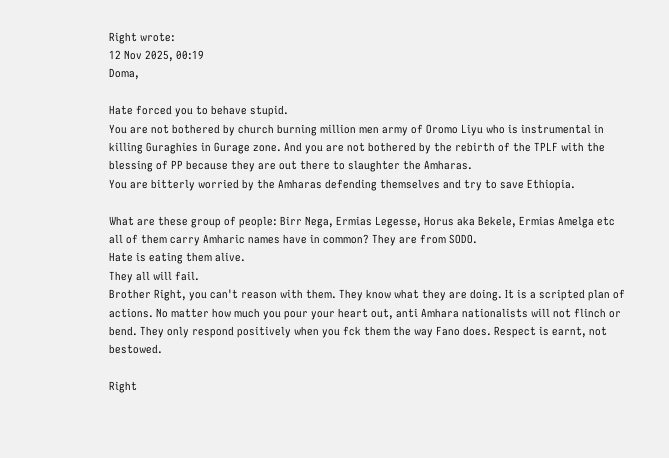Right wrote:
12 Nov 2025, 00:19
Doma,

Hate forced you to behave stupid.
You are not bothered by church burning million men army of Oromo Liyu who is instrumental in killing Guraghies in Gurage zone. And you are not bothered by the rebirth of the TPLF with the blessing of PP because they are out there to slaughter the Amharas.
You are bitterly worried by the Amharas defending themselves and try to save Ethiopia.

What are these group of people: Birr Nega, Ermias Legesse, Horus aka Bekele, Ermias Amelga etc all of them carry Amharic names have in common? They are from SODO.
Hate is eating them alive.
They all will fail.
Brother Right, you can't reason with them. They know what they are doing. It is a scripted plan of actions. No matter how much you pour your heart out, anti Amhara nationalists will not flinch or bend. They only respond positively when you fck them the way Fano does. Respect is earnt, not bestowed.

Right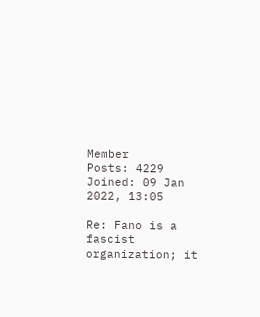Member
Posts: 4229
Joined: 09 Jan 2022, 13:05

Re: Fano is a fascist organization; it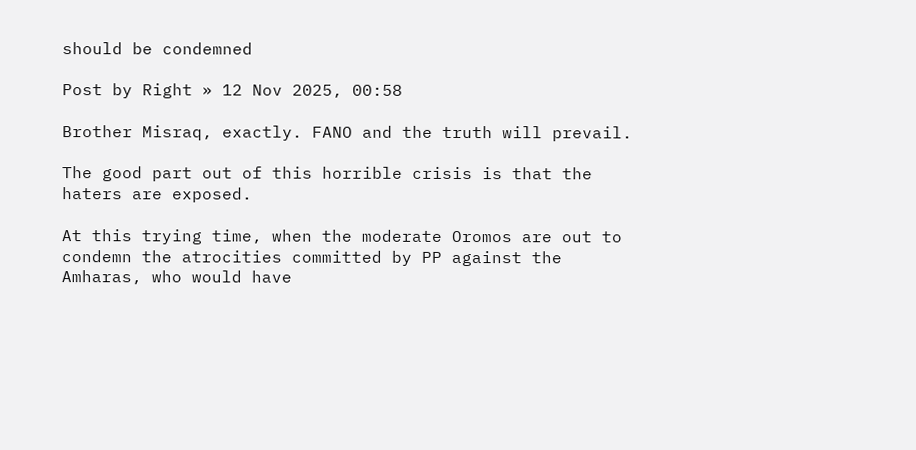should be condemned

Post by Right » 12 Nov 2025, 00:58

Brother Misraq, exactly. FANO and the truth will prevail.

The good part out of this horrible crisis is that the haters are exposed.

At this trying time, when the moderate Oromos are out to condemn the atrocities committed by PP against the Amharas, who would have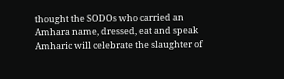thought the SODOs who carried an Amhara name, dressed, eat and speak Amharic will celebrate the slaughter of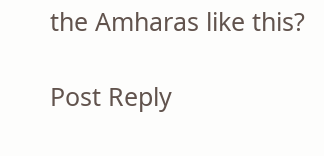the Amharas like this?

Post Reply